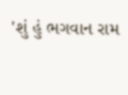'શું હું ભગવાન રામ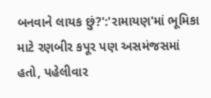બનવાને લાયક છું?':'રામાયણ'માં ભૂમિકા માટે રણબીર કપૂર પણ અસમંજસમાં હતો, પહેલીવાર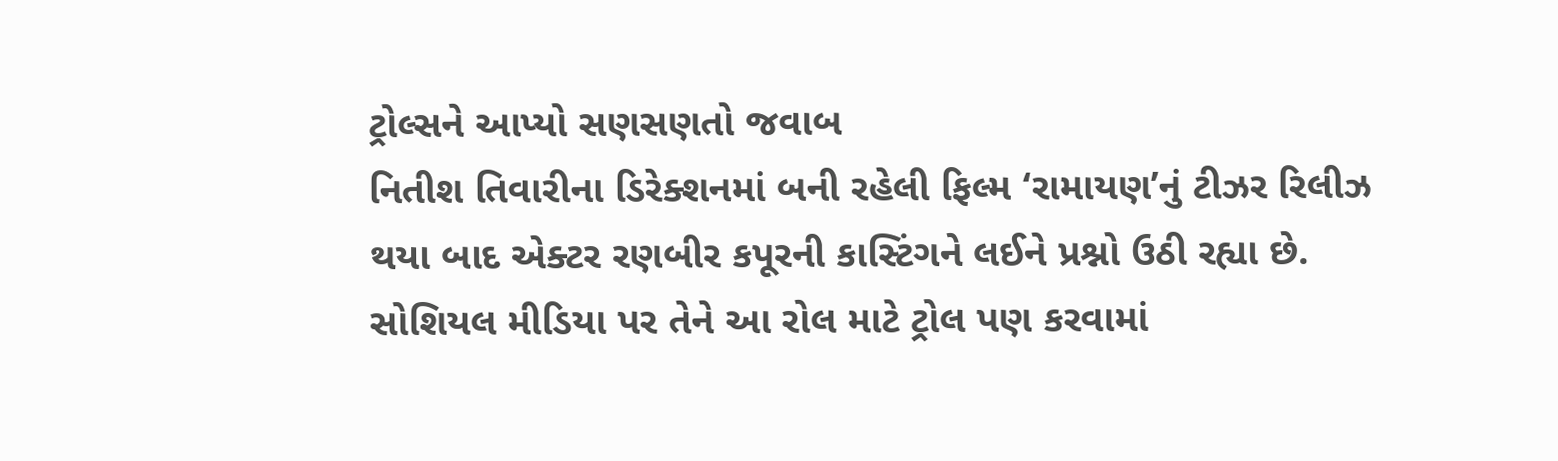ટ્રોલ્સને આપ્યો સણસણતો જવાબ
નિતીશ તિવારીના ડિરેક્શનમાં બની રહેલી ફિલ્મ ‘રામાયણ’નું ટીઝર રિલીઝ થયા બાદ એક્ટર રણબીર કપૂરની કાસ્ટિંગને લઈને પ્રશ્નો ઉઠી રહ્યા છે. સોશિયલ મીડિયા પર તેને આ રોલ માટે ટ્રોલ પણ કરવામાં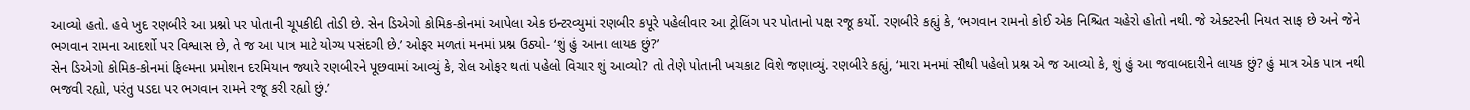આવ્યો હતો. હવે ખુદ રણબીરે આ પ્રશ્નો પર પોતાની ચૂપકીદી તોડી છે. સેન ડિએગો કોમિક-કોનમાં આપેલા એક ઇન્ટરવ્યુમાં રણબીર કપૂરે પહેલીવાર આ ટ્રોલિંગ પર પોતાનો પક્ષ રજૂ કર્યો. રણબીરે કહ્યું કે, ‘ભગવાન રામનો કોઈ એક નિશ્ચિત ચહેરો હોતો નથી. જે એક્ટરની નિયત સાફ છે અને જેને ભગવાન રામના આદર્શો પર વિશ્વાસ છે, તે જ આ પાત્ર માટે યોગ્ય પસંદગી છે.’ ઓફર મળતાં મનમાં પ્રશ્ન ઉઠ્યો- ‘શું હું આના લાયક છું?’
સેન ડિએગો કોમિક-કોનમાં ફિલ્મના પ્રમોશન દરમિયાન જ્યારે રણબીરને પૂછવામાં આવ્યું કે, રોલ ઓફર થતાં પહેલો વિચાર શું આવ્યો? તો તેણે પોતાની ખચકાટ વિશે જણાવ્યું. રણબીરે કહ્યું, ‘મારા મનમાં સૌથી પહેલો પ્રશ્ન એ જ આવ્યો કે, શું હું આ જવાબદારીને લાયક છું? હું માત્ર એક પાત્ર નથી ભજવી રહ્યો, પરંતુ પડદા પર ભગવાન રામને રજૂ કરી રહ્યો છું.’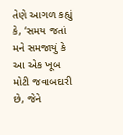તેણે આગળ કહ્યું કે, ‘સમય જતાં મને સમજાયું કે આ એક ખૂબ મોટી જવાબદારી છે, જેને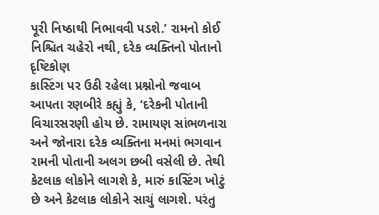પૂરી નિષ્ઠાથી નિભાવવી પડશે.’ રામનો કોઈ નિશ્ચિત ચહેરો નથી, દરેક વ્યક્તિનો પોતાનો દૃષ્ટિકોણ
કાસ્ટિંગ પર ઉઠી રહેલા પ્રશ્નોનો જવાબ આપતા રણબીરે કહ્યું કે, ‘દરેકની પોતાની વિચારસરણી હોય છે. રામાયણ સાંભળનારા અને જોનારા દરેક વ્યક્તિના મનમાં ભગવાન રામની પોતાની અલગ છબી વસેલી છે. તેથી કેટલાક લોકોને લાગશે કે, મારું કાસ્ટિંગ ખોટું છે અને કેટલાક લોકોને સાચું લાગશે. પરંતુ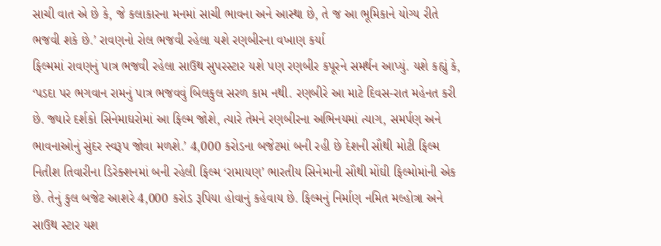સાચી વાત એ છે કે, જે કલાકારના મનમાં સાચી ભાવના અને આસ્થા છે, તે જ આ ભૂમિકાને યોગ્ય રીતે ભજવી શકે છે.’ રાવણનો રોલ ભજવી રહેલા યશે રણબીરના વખાણ કર્યા
ફિલ્મમાં રાવણનું પાત્ર ભજવી રહેલા સાઉથ સુપરસ્ટાર યશે પણ રણબીર કપૂરને સમર્થન આપ્યું. યશે કહ્યું કે, ‘પડદા પર ભગવાન રામનું પાત્ર ભજવવું બિલકુલ સરળ કામ નથી. રણબીરે આ માટે દિવસ-રાત મહેનત કરી છે. જ્યારે દર્શકો સિનેમાઘરોમાં આ ફિલ્મ જોશે, ત્યારે તેમને રણબીરના અભિનયમાં ત્યાગ, સમર્પણ અને ભાવનાઓનું સુંદર સ્વરૂપ જોવા મળશે.’ 4,000 કરોડના બજેટમાં બની રહી છે દેશની સૌથી મોટી ફિલ્મ
નિતીશ તિવારીના ડિરેક્શનમાં બની રહેલી ફિલ્મ ‘રામાયણ’ ભારતીય સિનેમાની સૌથી મોંઘી ફિલ્મોમાંની એક છે. તેનું કુલ બજેટ આશરે 4,000 કરોડ રૂપિયા હોવાનું કહેવાય છે. ફિલ્મનું નિર્માણ નમિત મલ્હોત્રા અને સાઉથ સ્ટાર યશ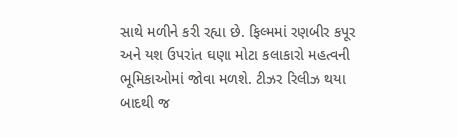સાથે મળીને કરી રહ્યા છે. ફિલ્મમાં રણબીર કપૂર અને યશ ઉપરાંત ઘણા મોટા કલાકારો મહત્વની ભૂમિકાઓમાં જોવા મળશે. ટીઝર રિલીઝ થયા બાદથી જ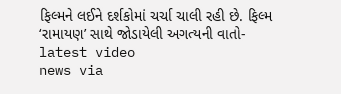ફિલ્મને લઈને દર્શકોમાં ચર્ચા ચાલી રહી છે. ફિલ્મ ‘રામાયણ’ સાથે જોડાયેલી અગત્યની વાતો-
latest video
news via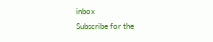inbox
Subscribe for the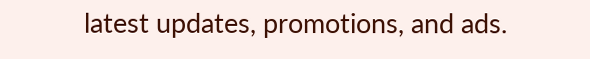latest updates, promotions, and ads.